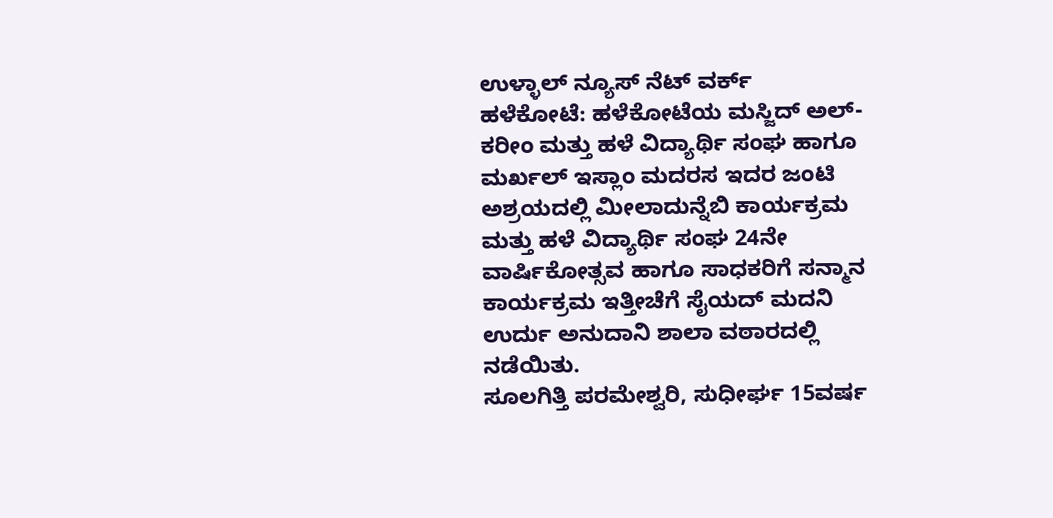ಉಳ್ಳಾಲ್ ನ್ಯೂಸ್ ನೆಟ್ ವರ್ಕ್
ಹಳೆಕೋಟೆ: ಹಳೆಕೋಟೆಯ ಮಸ್ಜಿದ್ ಅಲ್-ಕರೀಂ ಮತ್ತು ಹಳೆ ವಿದ್ಯಾರ್ಥಿ ಸಂಘ ಹಾಗೂ ಮರ್ಖಲ್ ಇಸ್ಲಾಂ ಮದರಸ ಇದರ ಜಂಟಿ ಅಶ್ರಯದಲ್ಲಿ ಮೀಲಾದುನ್ನೆಬಿ ಕಾರ್ಯಕ್ರಮ ಮತ್ತು ಹಳೆ ವಿದ್ಯಾರ್ಥಿ ಸಂಘ 24ನೇ ವಾರ್ಷಿಕೋತ್ಸವ ಹಾಗೂ ಸಾಧಕರಿಗೆ ಸನ್ಮಾನ ಕಾರ್ಯಕ್ರಮ ಇತ್ತೀಚೆಗೆ ಸೈಯದ್ ಮದನಿ ಉರ್ದು ಅನುದಾನಿ ಶಾಲಾ ವಠಾರದಲ್ಲಿ ನಡೆಯಿತು.
ಸೂಲಗಿತ್ತಿ ಪರಮೇಶ್ವರಿ, ಸುಧೀರ್ಘ 15ವರ್ಷ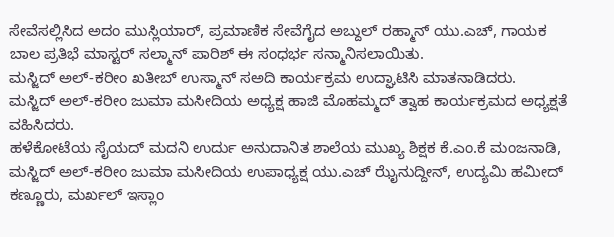ಸೇವೆಸಲ್ಲಿಸಿದ ಅದಂ ಮುಸ್ಲಿಯಾರ್, ಪ್ರಮಾಣಿಕ ಸೇವೆಗೈದ ಅಬ್ದುಲ್ ರಹ್ಮಾನ್ ಯು.ಎಚ್, ಗಾಯಕ ಬಾಲ ಪ್ರತಿಭೆ ಮಾಸ್ಟರ್ ಸಲ್ಮಾನ್ ಪಾರಿಶ್ ಈ ಸಂಧರ್ಭ ಸನ್ಮಾನಿಸಲಾಯಿತು.
ಮಸ್ಜಿದ್ ಅಲ್-ಕರೀಂ ಖತೀಬ್ ಉಸ್ಮಾನ್ ಸಅದಿ ಕಾರ್ಯಕ್ರಮ ಉದ್ಘಾಟಿಸಿ ಮಾತನಾಡಿದರು.
ಮಸ್ಜಿದ್ ಅಲ್-ಕರೀಂ ಜುಮಾ ಮಸೀದಿಯ ಅಧ್ಯಕ್ಷ ಹಾಜಿ ಮೊಹಮ್ಮದ್ ತ್ವಾಹ ಕಾರ್ಯಕ್ರಮದ ಅಧ್ಯಕ್ಷತೆ ವಹಿಸಿದರು.
ಹಳೆಕೋಟೆಯ ಸೈಯದ್ ಮದನಿ ಉರ್ದು ಅನುದಾನಿತ ಶಾಲೆಯ ಮುಖ್ಯ ಶಿಕ್ಷಕ ಕೆ.ಎಂ.ಕೆ ಮಂಜನಾಡಿ, ಮಸ್ಜಿದ್ ಅಲ್-ಕರೀಂ ಜುಮಾ ಮಸೀದಿಯ ಉಪಾಧ್ಯಕ್ಷ ಯು.ಎಚ್ ಝೈನುದ್ದೀನ್, ಉದ್ಯಮಿ ಹಮೀದ್ ಕಣ್ಣೂರು, ಮರ್ಖಲ್ ಇಸ್ಲಾಂ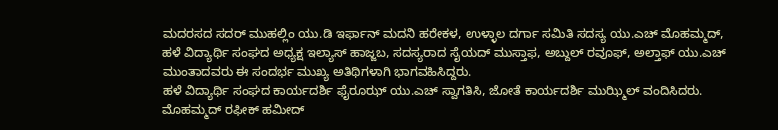ಮದರಸದ ಸದರ್ ಮುಹಲ್ಲಿಂ ಯು.ಡಿ ಇರ್ಫಾನ್ ಮದನಿ ಹರೇಕಳ, ಉಳ್ಳಾಲ ದರ್ಗಾ ಸಮಿತಿ ಸದಸ್ಯ ಯು.ಎಚ್ ಮೊಹಮ್ಮದ್, ಹಳೆ ವಿದ್ಯಾರ್ಥಿ ಸಂಘದ ಅಧ್ಯಕ್ಷ ಇಲ್ಯಾಸ್ ಹಾಜ್ಜಬ, ಸದಸ್ಯರಾದ ಸೈಯದ್ ಮುಸ್ತಾಫ, ಅಬ್ದುಲ್ ರವೂಫ್, ಅಲ್ತಾಫ್ ಯು.ಎಚ್ ಮುಂತಾದವರು ಈ ಸಂದರ್ಭ ಮುಖ್ಯ ಅತಿಥಿಗಳಾಗಿ ಭಾಗವಹಿಸಿದ್ದರು.
ಹಳೆ ವಿದ್ಯಾರ್ಥಿ ಸಂಘದ ಕಾರ್ಯದರ್ಶಿ ಫೈರೂಝ್ ಯು.ಎಚ್ ಸ್ವಾಗತಿಸಿ, ಜೋತೆ ಕಾರ್ಯದರ್ಶಿ ಮುಝ್ಮಿಲ್ ವಂದಿಸಿದರು. ಮೊಹಮ್ಮದ್ ರಫೀಕ್ ಹಮೀದ್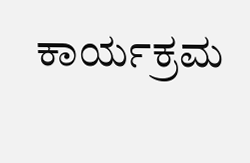ಕಾರ್ಯಕ್ರಮ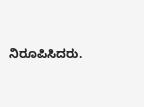ನಿರೂಪಿಸಿದರು.